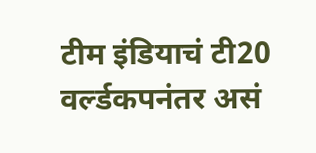टीम इंडियाचं टी20 वर्ल्डकपनंतर असं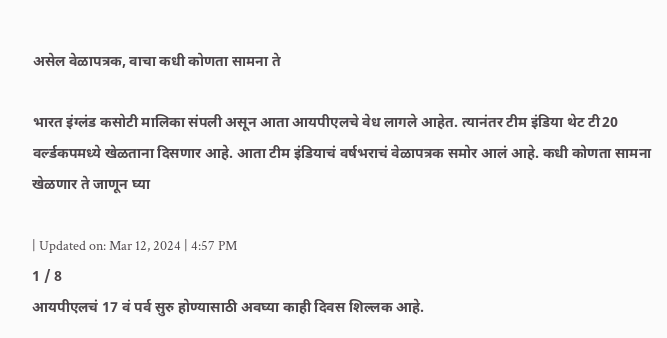असेल वेळापत्रक, वाचा कधी कोणता सामना ते

भारत इंग्लंड कसोटी मालिका संपली असून आता आयपीएलचे वेध लागले आहेत. त्यानंतर टीम इंडिया थेट टी20 वर्ल्डकपमध्ये खेळताना दिसणार आहे. आता टीम इंडियाचं वर्षभराचं वेळापत्रक समोर आलं आहे. कधी कोणता सामना खेळणार ते जाणून घ्या

| Updated on: Mar 12, 2024 | 4:57 PM
1 / 8
आयपीएलचं 17 वं पर्व सुरु होण्यासाठी अवघ्या काही दिवस शिल्लक आहे.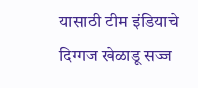यासाठी टीम इंडियाचे दिग्गज खेळाडू सज्ज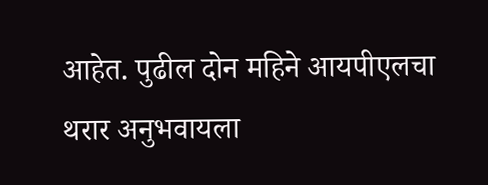आहेत. पुढील दोन महिने आयपीएलचा थरार अनुभवायला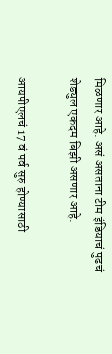मिळणार आहे. असं असताना टीम इंडियाचं पुढचं शेड्युल एकदम बिझी असणार आहे.

आयपीएलचं 17 वं पर्व सुरु होण्यासाठी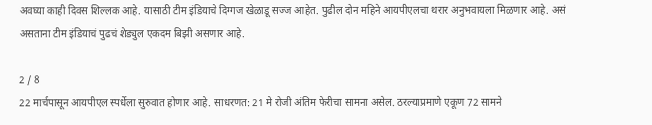अवघ्या काही दिवस शिल्लक आहे. यासाठी टीम इंडियाचे दिग्गज खेळाडू सज्ज आहेत. पुढील दोन महिने आयपीएलचा थरार अनुभवायला मिळणार आहे. असं असताना टीम इंडियाचं पुढचं शेड्युल एकदम बिझी असणार आहे.

2 / 8
22 मार्चपासून आयपीएल स्पर्धेला सुरुवात होणार आहे. साधरणत: 21 मे रोजी अंतिम फेरीचा सामना असेल. ठरल्याप्रमाणे एकूण 72 सामने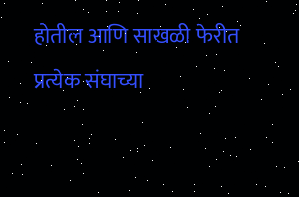होतील आणि साखळी फेरीत प्रत्येक संघाच्या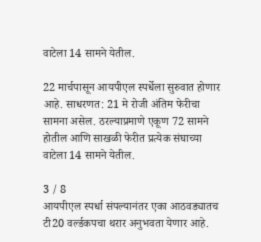वाटेला 14 सामने येतील.

22 मार्चपासून आयपीएल स्पर्धेला सुरुवात होणार आहे. साधरणत: 21 मे रोजी अंतिम फेरीचा सामना असेल. ठरल्याप्रमाणे एकूण 72 सामने होतील आणि साखळी फेरीत प्रत्येक संघाच्या वाटेला 14 सामने येतील.

3 / 8
आयपीएल स्पर्धा संपल्यानंतर एका आठवड्यातच टी20 वर्ल्डकपचा थरार अनुभवता येणार आहे.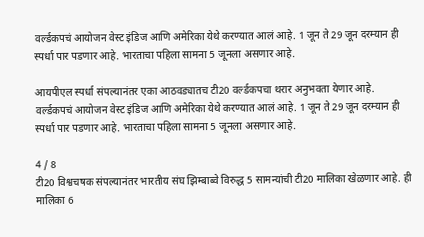वर्ल्डकपचं आयोजन वेस्ट इंडिज आणि अमेरिका येथे करण्यात आलं आहे. 1 जून ते 29 जून दरम्यान ही स्पर्धा पार पडणार आहे. भारताचा पहिला सामना 5 जूनला असणार आहे.

आयपीएल स्पर्धा संपल्यानंतर एका आठवड्यातच टी20 वर्ल्डकपचा थरार अनुभवता येणार आहे. वर्ल्डकपचं आयोजन वेस्ट इंडिज आणि अमेरिका येथे करण्यात आलं आहे. 1 जून ते 29 जून दरम्यान ही स्पर्धा पार पडणार आहे. भारताचा पहिला सामना 5 जूनला असणार आहे.

4 / 8
टी20 विश्वचषक संपल्यानंतर भारतीय संघ झिम्बाब्वे विरुद्ध 5 सामन्यांची टी20 मालिका खेळणार आहे. ही मालिका 6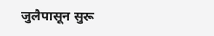जुलैपासून सुरू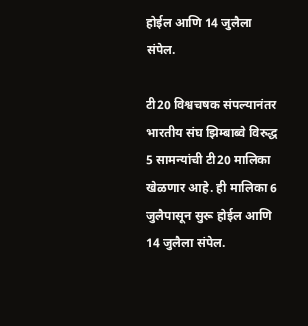होईल आणि 14 जुलैला संपेल.

टी20 विश्वचषक संपल्यानंतर भारतीय संघ झिम्बाब्वे विरुद्ध 5 सामन्यांची टी20 मालिका खेळणार आहे. ही मालिका 6 जुलैपासून सुरू होईल आणि 14 जुलैला संपेल.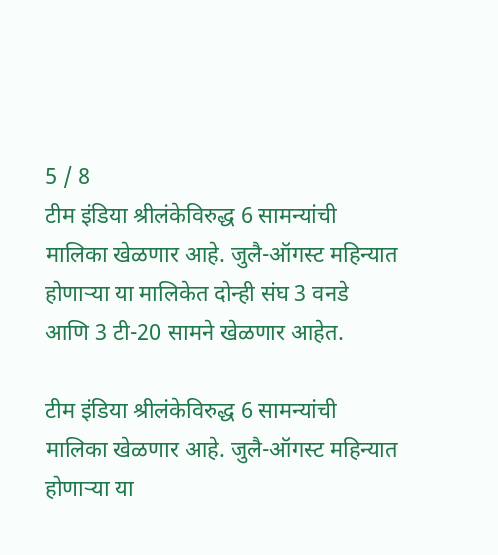5 / 8
टीम इंडिया श्रीलंकेविरुद्ध 6 सामन्यांची मालिका खेळणार आहे. जुलै-ऑगस्ट महिन्यात होणाऱ्या या मालिकेत दोन्ही संघ 3 वनडे आणि 3 टी-20 सामने खेळणार आहेत.

टीम इंडिया श्रीलंकेविरुद्ध 6 सामन्यांची मालिका खेळणार आहे. जुलै-ऑगस्ट महिन्यात होणाऱ्या या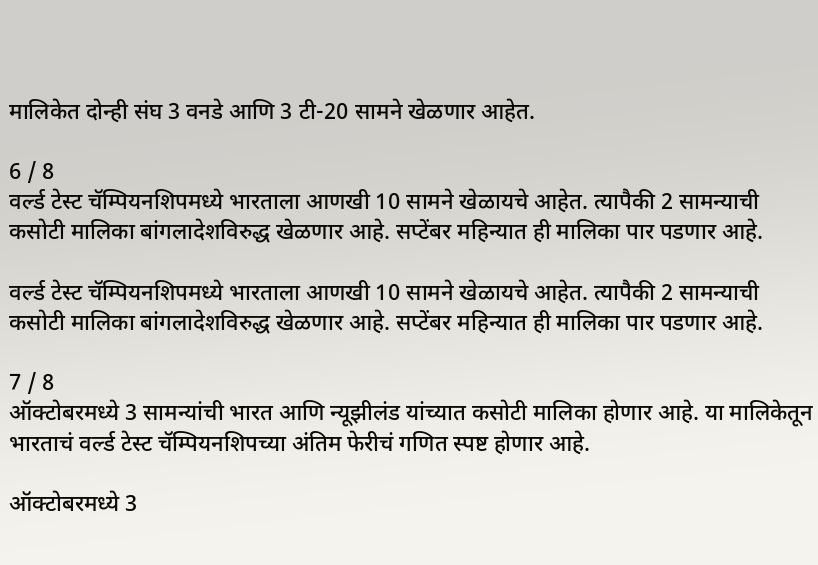मालिकेत दोन्ही संघ 3 वनडे आणि 3 टी-20 सामने खेळणार आहेत.

6 / 8
वर्ल्ड टेस्ट चॅम्पियनशिपमध्ये भारताला आणखी 10 सामने खेळायचे आहेत. त्यापैकी 2 सामन्याची कसोटी मालिका बांगलादेशविरुद्ध खेळणार आहे. सप्टेंबर महिन्यात ही मालिका पार पडणार आहे.

वर्ल्ड टेस्ट चॅम्पियनशिपमध्ये भारताला आणखी 10 सामने खेळायचे आहेत. त्यापैकी 2 सामन्याची कसोटी मालिका बांगलादेशविरुद्ध खेळणार आहे. सप्टेंबर महिन्यात ही मालिका पार पडणार आहे.

7 / 8
ऑक्टोबरमध्ये 3 सामन्यांची भारत आणि न्यूझीलंड यांच्यात कसोटी मालिका होणार आहे. या मालिकेतून भारताचं वर्ल्ड टेस्ट चॅम्पियनशिपच्या अंतिम फेरीचं गणित स्पष्ट होणार आहे.

ऑक्टोबरमध्ये 3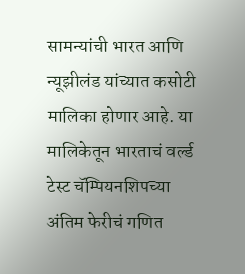सामन्यांची भारत आणि न्यूझीलंड यांच्यात कसोटी मालिका होणार आहे. या मालिकेतून भारताचं वर्ल्ड टेस्ट चॅम्पियनशिपच्या अंतिम फेरीचं गणित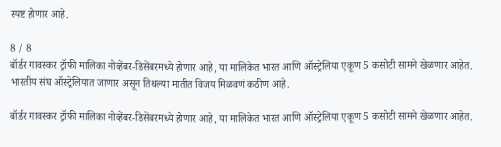स्पष्ट होणार आहे.

8 / 8
बॉर्डर गावस्कर ट्रॉफी मालिका नोव्हेंबर-डिसेंबरमध्ये होणार आहे, या मालिकेत भारत आणि ऑस्ट्रेलिया एकूण 5 कसोटी सामने खेळणार आहेत. भारतीय संघ ऑस्ट्रेलियात जाणार असून तिथल्या मातीत विजय मिळवणं कठीण आहे.

बॉर्डर गावस्कर ट्रॉफी मालिका नोव्हेंबर-डिसेंबरमध्ये होणार आहे, या मालिकेत भारत आणि ऑस्ट्रेलिया एकूण 5 कसोटी सामने खेळणार आहेत.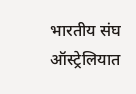भारतीय संघ ऑस्ट्रेलियात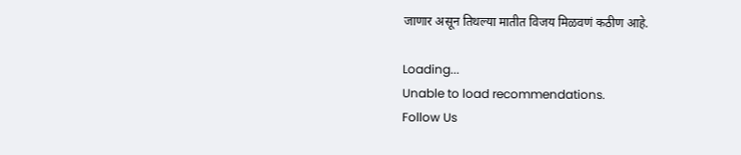जाणार असून तिथल्या मातीत विजय मिळवणं कठीण आहे.

Loading...
Unable to load recommendations.
Follow Us